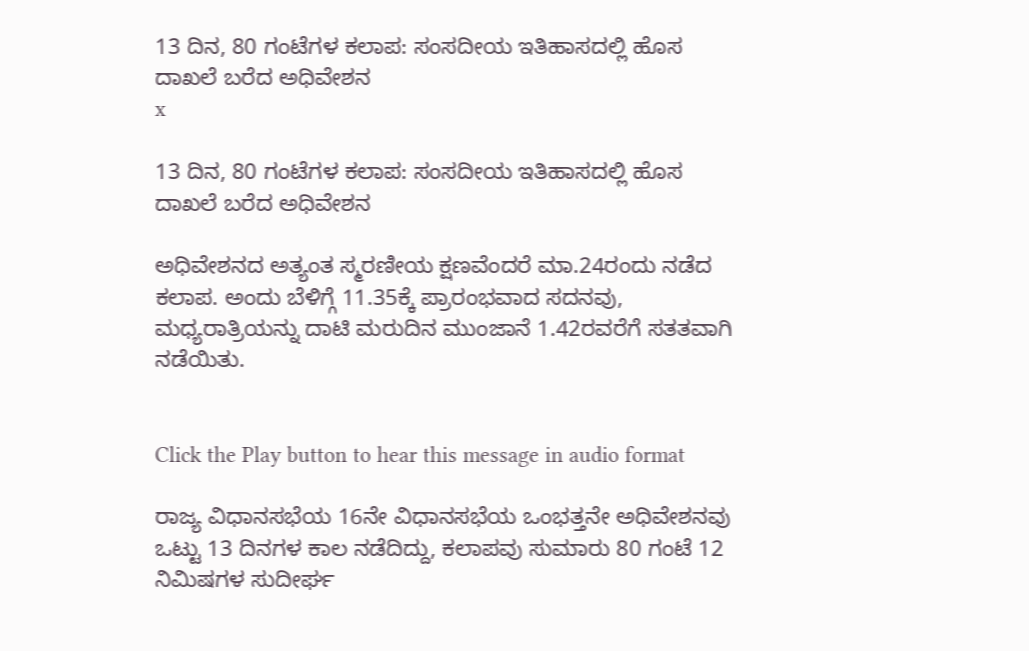13 ದಿನ, 80 ಗಂಟೆಗಳ ಕಲಾಪ: ಸಂಸದೀಯ ಇತಿಹಾಸದಲ್ಲಿ ಹೊಸ ದಾಖಲೆ ಬರೆದ ಅಧಿವೇಶನ
x

13 ದಿನ, 80 ಗಂಟೆಗಳ ಕಲಾಪ: ಸಂಸದೀಯ ಇತಿಹಾಸದಲ್ಲಿ ಹೊಸ ದಾಖಲೆ ಬರೆದ ಅಧಿವೇಶನ

ಅಧಿವೇಶನದ ಅತ್ಯಂತ ಸ್ಮರಣೀಯ ಕ್ಷಣವೆಂದರೆ ಮಾ.24ರಂದು ನಡೆದ ಕಲಾಪ. ಅಂದು ಬೆಳಿಗ್ಗೆ 11.35ಕ್ಕೆ ಪ್ರಾರಂಭವಾದ ಸದನವು, ಮಧ್ಯರಾತ್ರಿಯನ್ನು ದಾಟಿ ಮರುದಿನ ಮುಂಜಾನೆ 1.42ರವರೆಗೆ ಸತತವಾಗಿ ನಡೆಯಿತು.


Click the Play button to hear this message in audio format

ರಾಜ್ಯ ವಿಧಾನಸಭೆಯ 16ನೇ ವಿಧಾನಸಭೆಯ ಒಂಭತ್ತನೇ ಅಧಿವೇಶನವು ಒಟ್ಟು 13 ದಿನಗಳ ಕಾಲ ನಡೆದಿದ್ದು, ಕಲಾಪವು ಸುಮಾರು 80 ಗಂಟೆ 12 ನಿಮಿಷಗಳ ಸುದೀರ್ಘ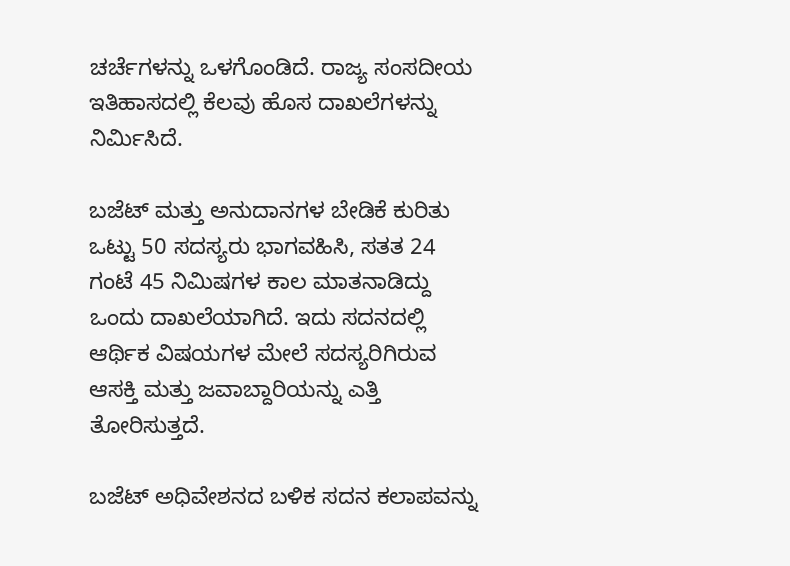ಚರ್ಚೆಗಳನ್ನು ಒಳಗೊಂಡಿದೆ. ರಾಜ್ಯ ಸಂಸದೀಯ ಇತಿಹಾಸದಲ್ಲಿ ಕೆಲವು ಹೊಸ ದಾಖಲೆಗಳನ್ನು ನಿರ್ಮಿಸಿದೆ.

ಬಜೆಟ್ ಮತ್ತು ಅನುದಾನಗಳ ಬೇಡಿಕೆ ಕುರಿತು ಒಟ್ಟು 50 ಸದಸ್ಯರು ಭಾಗವಹಿಸಿ, ಸತತ 24 ಗಂಟೆ 45 ನಿಮಿಷಗಳ ಕಾಲ ಮಾತನಾಡಿದ್ದು ಒಂದು ದಾಖಲೆಯಾಗಿದೆ. ಇದು ಸದನದಲ್ಲಿ ಆರ್ಥಿಕ ವಿಷಯಗಳ ಮೇಲೆ ಸದಸ್ಯರಿಗಿರುವ ಆಸಕ್ತಿ ಮತ್ತು ಜವಾಬ್ದಾರಿಯನ್ನು ಎತ್ತಿ ತೋರಿಸುತ್ತದೆ.

ಬಜೆಟ್‌ ಅಧಿವೇಶನದ ಬಳಿಕ ಸದನ ಕಲಾಪವನ್ನು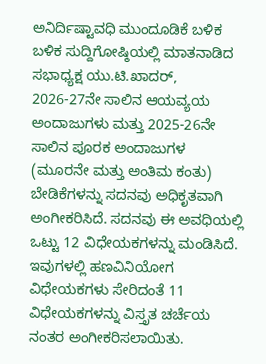ಅನಿರ್ದಿಷ್ಟಾವಧಿ ಮುಂದೂಡಿಕೆ ಬಳಿಕ ಬಳಿಕ ಸುದ್ದಿಗೋಷ್ಠಿಯಲ್ಲಿ ಮಾತನಾಡಿದ ಸಭಾಧ್ಯಕ್ಷ ಯು.ಟಿ.ಖಾದರ್‌, 2026-27ನೇ ಸಾಲಿನ ಆಯವ್ಯಯ ಅಂದಾಜುಗಳು ಮತ್ತು 2025-26ನೇ ಸಾಲಿನ ಪೂರಕ ಅಂದಾಜುಗಳ (ಮೂರನೇ ಮತ್ತು ಅಂತಿಮ ಕಂತು) ಬೇಡಿಕೆಗಳನ್ನು ಸದನವು ಅಧಿಕೃತವಾಗಿ ಅಂಗೀಕರಿಸಿದೆ. ಸದನವು ಈ ಅವಧಿಯಲ್ಲಿ ಒಟ್ಟು 12 ವಿಧೇಯಕಗಳನ್ನು ಮಂಡಿಸಿದೆ. ಇವುಗಳಲ್ಲಿ ಹಣವಿನಿಯೋಗ ವಿಧೇಯಕಗಳು ಸೇರಿದಂತೆ 11 ವಿಧೇಯಕಗಳನ್ನು ವಿಸ್ತೃತ ಚರ್ಚೆಯ ನಂತರ ಅಂಗೀಕರಿಸಲಾಯಿತು.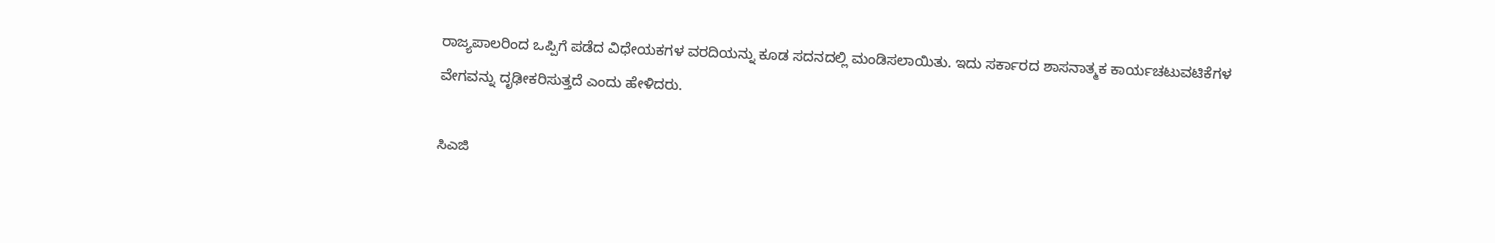ರಾಜ್ಯಪಾಲರಿಂದ ಒಪ್ಪಿಗೆ ಪಡೆದ ವಿಧೇಯಕಗಳ ವರದಿಯನ್ನು ಕೂಡ ಸದನದಲ್ಲಿ ಮಂಡಿಸಲಾಯಿತು. ಇದು ಸರ್ಕಾರದ ಶಾಸನಾತ್ಮಕ ಕಾರ್ಯಚಟುವಟಿಕೆಗಳ ವೇಗವನ್ನು ದೃಢೀಕರಿಸುತ್ತದೆ ಎಂದು ಹೇಳಿದರು.

ಸಿಎಜಿ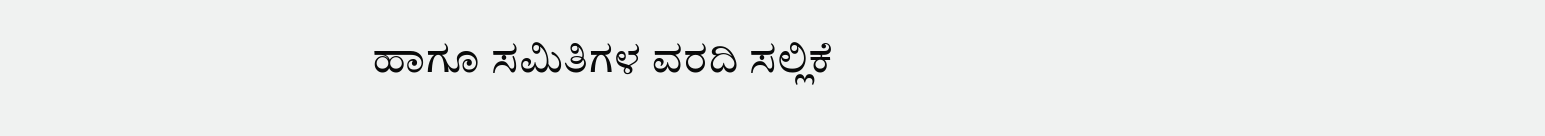ಹಾಗೂ ಸಮಿತಿಗಳ ವರದಿ ಸಲ್ಲಿಕೆ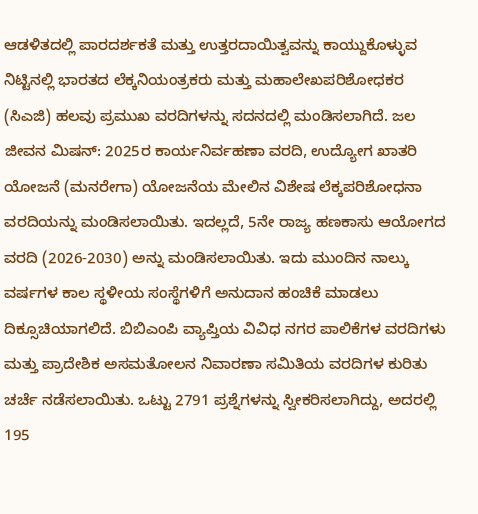ಆಡಳಿತದಲ್ಲಿ ಪಾರದರ್ಶಕತೆ ಮತ್ತು ಉತ್ತರದಾಯಿತ್ವವನ್ನು ಕಾಯ್ದುಕೊಳ್ಳುವ ನಿಟ್ಟಿನಲ್ಲಿ ಭಾರತದ ಲೆಕ್ಕನಿಯಂತ್ರಕರು ಮತ್ತು ಮಹಾಲೇಖಪರಿಶೋಧಕರ (ಸಿಎಜಿ) ಹಲವು ಪ್ರಮುಖ ವರದಿಗಳನ್ನು ಸದನದಲ್ಲಿ ಮಂಡಿಸಲಾಗಿದೆ. ಜಲ ಜೀವನ ಮಿಷನ್: 2025ರ ಕಾರ್ಯನಿರ್ವಹಣಾ ವರದಿ, ಉದ್ಯೋಗ ಖಾತರಿ ಯೋಜನೆ (ಮನರೇಗಾ) ಯೋಜನೆಯ ಮೇಲಿನ ವಿಶೇಷ ಲೆಕ್ಕಪರಿಶೋಧನಾ ವರದಿಯನ್ನು ಮಂಡಿಸಲಾಯಿತು. ಇದಲ್ಲದೆ, 5ನೇ ರಾಜ್ಯ ಹಣಕಾಸು ಆಯೋಗದ ವರದಿ (2026-2030) ಅನ್ನು ಮಂಡಿಸಲಾಯಿತು. ಇದು ಮುಂದಿನ ನಾಲ್ಕು ವರ್ಷಗಳ ಕಾಲ ಸ್ಥಳೀಯ ಸಂಸ್ಥೆಗಳಿಗೆ ಅನುದಾನ ಹಂಚಿಕೆ ಮಾಡಲು ದಿಕ್ಸೂಚಿಯಾಗಲಿದೆ. ಬಿಬಿಎಂಪಿ ವ್ಯಾಪ್ತಿಯ ವಿವಿಧ ನಗರ ಪಾಲಿಕೆಗಳ ವರದಿಗಳು ಮತ್ತು ಪ್ರಾದೇಶಿಕ ಅಸಮತೋಲನ ನಿವಾರಣಾ ಸಮಿತಿಯ ವರದಿಗಳ ಕುರಿತು ಚರ್ಚೆ ನಡೆಸಲಾಯಿತು. ಒಟ್ಟು 2791 ಪ್ರಶ್ನೆಗಳನ್ನು ಸ್ವೀಕರಿಸಲಾಗಿದ್ದು, ಅದರಲ್ಲಿ 195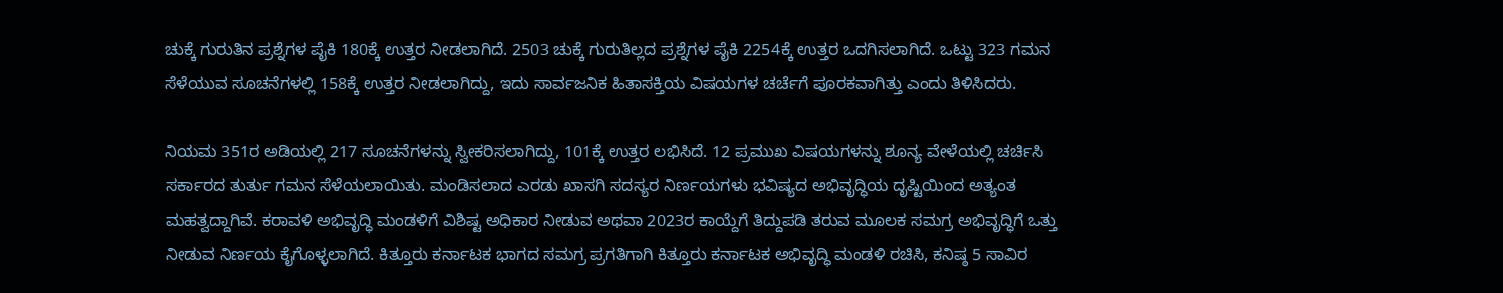ಚುಕ್ಕೆ ಗುರುತಿನ ಪ್ರಶ್ನೆಗಳ ಪೈಕಿ 180ಕ್ಕೆ ಉತ್ತರ ನೀಡಲಾಗಿದೆ. 2503 ಚುಕ್ಕೆ ಗುರುತಿಲ್ಲದ ಪ್ರಶ್ನೆಗಳ ಪೈಕಿ 2254ಕ್ಕೆ ಉತ್ತರ ಒದಗಿಸಲಾಗಿದೆ. ಒಟ್ಟು 323 ಗಮನ ಸೆಳೆಯುವ ಸೂಚನೆಗಳಲ್ಲಿ 158ಕ್ಕೆ ಉತ್ತರ ನೀಡಲಾಗಿದ್ದು, ಇದು ಸಾರ್ವಜನಿಕ ಹಿತಾಸಕ್ತಿಯ ವಿಷಯಗಳ ಚರ್ಚೆಗೆ ಪೂರಕವಾಗಿತ್ತು ಎಂದು ತಿಳಿಸಿದರು.

ನಿಯಮ 351ರ ಅಡಿಯಲ್ಲಿ 217 ಸೂಚನೆಗಳನ್ನು ಸ್ವೀಕರಿಸಲಾಗಿದ್ದು, 101ಕ್ಕೆ ಉತ್ತರ ಲಭಿಸಿದೆ. 12 ಪ್ರಮುಖ ವಿಷಯಗಳನ್ನು ಶೂನ್ಯ ವೇಳೆಯಲ್ಲಿ ಚರ್ಚಿಸಿ ಸರ್ಕಾರದ ತುರ್ತು ಗಮನ ಸೆಳೆಯಲಾಯಿತು. ಮಂಡಿಸಲಾದ ಎರಡು ಖಾಸಗಿ ಸದಸ್ಯರ ನಿರ್ಣಯಗಳು ಭವಿಷ್ಯದ ಅಭಿವೃದ್ಧಿಯ ದೃಷ್ಟಿಯಿಂದ ಅತ್ಯಂತ ಮಹತ್ವದ್ದಾಗಿವೆ. ಕರಾವಳಿ ಅಭಿವೃದ್ಧಿ ಮಂಡಳಿಗೆ ವಿಶಿಷ್ಟ ಅಧಿಕಾರ ನೀಡುವ ಅಥವಾ 2023ರ ಕಾಯ್ದೆಗೆ ತಿದ್ದುಪಡಿ ತರುವ ಮೂಲಕ ಸಮಗ್ರ ಅಭಿವೃದ್ಧಿಗೆ ಒತ್ತು ನೀಡುವ ನಿರ್ಣಯ ಕೈಗೊಳ್ಳಲಾಗಿದೆ. ಕಿತ್ತೂರು ಕರ್ನಾಟಕ ಭಾಗದ ಸಮಗ್ರ ಪ್ರಗತಿಗಾಗಿ ಕಿತ್ತೂರು ಕರ್ನಾಟಕ ಅಭಿವೃದ್ಧಿ ಮಂಡಳಿ ರಚಿಸಿ, ಕನಿಷ್ಠ 5 ಸಾವಿರ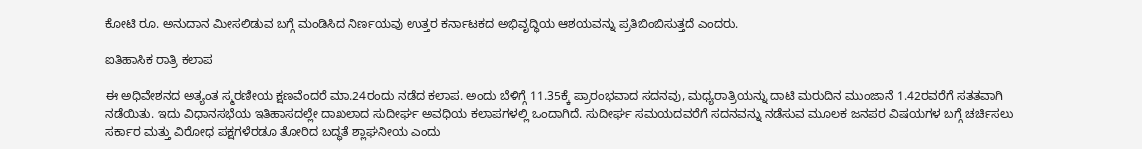ಕೋಟಿ ರೂ. ಅನುದಾನ ಮೀಸಲಿಡುವ ಬಗ್ಗೆ ಮಂಡಿಸಿದ ನಿರ್ಣಯವು ಉತ್ತರ ಕರ್ನಾಟಕದ ಅಭಿವೃದ್ಧಿಯ ಆಶಯವನ್ನು ಪ್ರತಿಬಿಂಬಿಸುತ್ತದೆ ಎಂದರು.

ಐತಿಹಾಸಿಕ ರಾತ್ರಿ ಕಲಾಪ

ಈ ಅಧಿವೇಶನದ ಅತ್ಯಂತ ಸ್ಮರಣೀಯ ಕ್ಷಣವೆಂದರೆ ಮಾ.24ರಂದು ನಡೆದ ಕಲಾಪ. ಅಂದು ಬೆಳಿಗ್ಗೆ 11.35ಕ್ಕೆ ಪ್ರಾರಂಭವಾದ ಸದನವು, ಮಧ್ಯರಾತ್ರಿಯನ್ನು ದಾಟಿ ಮರುದಿನ ಮುಂಜಾನೆ 1.42ರವರೆಗೆ ಸತತವಾಗಿ ನಡೆಯಿತು. ಇದು ವಿಧಾನಸಭೆಯ ಇತಿಹಾಸದಲ್ಲೇ ದಾಖಲಾದ ಸುದೀರ್ಘ ಅವಧಿಯ ಕಲಾಪಗಳಲ್ಲಿ ಒಂದಾಗಿದೆ. ಸುದೀರ್ಘ ಸಮಯದವರೆಗೆ ಸದನವನ್ನು ನಡೆಸುವ ಮೂಲಕ ಜನಪರ ವಿಷಯಗಳ ಬಗ್ಗೆ ಚರ್ಚಿಸಲು ಸರ್ಕಾರ ಮತ್ತು ವಿರೋಧ ಪಕ್ಷಗಳೆರಡೂ ತೋರಿದ ಬದ್ಧತೆ ಶ್ಲಾಘನೀಯ ಎಂದು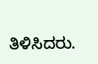ತಿಳಿಸಿದರು.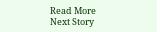Read More
Next Story